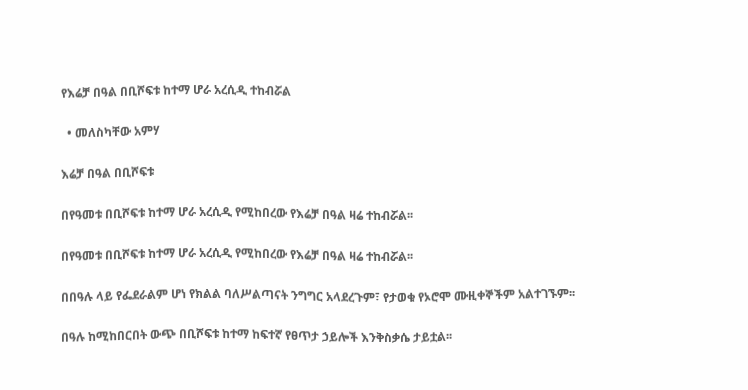የእሬቻ በዓል በቢሾፍቱ ከተማ ሆራ አረሲዲ ተከብሯል

  • መለስካቸው አምሃ

እሬቻ በዓል በቢሾፍቱ

በየዓመቱ በቢሾፍቱ ከተማ ሆራ አረሲዲ የሚከበረው የእሬቻ በዓል ዛሬ ተከብሯል፡፡

በየዓመቱ በቢሾፍቱ ከተማ ሆራ አረሲዲ የሚከበረው የእሬቻ በዓል ዛሬ ተከብሯል፡፡

በበዓሉ ላይ የፌደራልም ሆነ የክልል ባለሥልጣናት ንግግር አላደረጉም፣ የታወቁ የኦሮሞ ሙዚቀኞችም አልተገኙም፡፡

በዓሉ ከሚከበርበት ውጭ በቢሾፍቱ ከተማ ከፍተኛ የፀጥታ ኃይሎች እንቅስቃሴ ታይቷል፡፡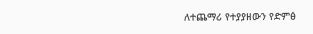ለተጨማሪ የተያያዘውን የድምፅ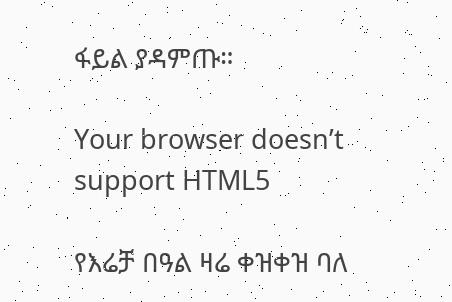ፋይል ያዳምጡ።

Your browser doesn’t support HTML5

የእሬቻ በዓል ዛሬ ቀዝቀዝ ባለ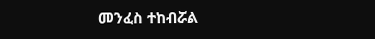መንፈስ ተከብሯል